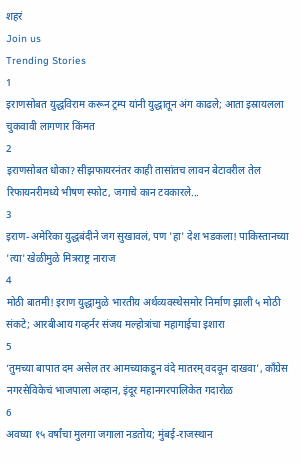शहरं
Join us
Trending Stories
1
इराणसोबत युद्धविराम करून ट्रम्प यांनी युद्धातून अंग काढले; आता इस्रायलला चुकवावी लागणार किंमत
2
इराणसोबत धोका? सीझफायरनंतर काही तासांतच लावन बेटावरील तेल रिफायनरीमध्ये भीषण स्फोट, जगाचे कान टवकारले...
3
इराण-अमेरिका युद्धबंदीने जग सुखावलं, पण 'हा' देश भडकला! पाकिस्तानच्या 'त्या' खेळीमुळे मित्रराष्ट्र नाराज
4
मोठी बातमी! इराण युद्धामुळे भारतीय अर्थव्यवस्थेसमोर निर्माण झाली ५ मोठी संकटे; आरबीआय गव्हर्नर संजय मल्होत्रांचा महागाईचा इशारा
5
‘तुमच्या बापात दम असेल तर आमच्याकडून वंदे मातरम् वदवून दाखवा’, काँग्रेस नगरसेविकेचं भाजपाला अव्हान, इंदूर महानगरपालिकेत गदारोळ
6
अवघ्या १५ वर्षांचा मुलगा जगाला नडतोय; मुंबई-राजस्थान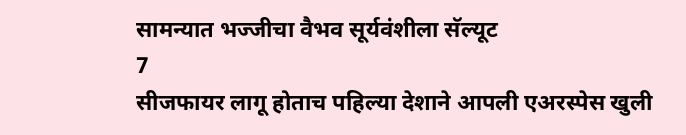सामन्यात भज्जीचा वैभव सूर्यवंशीला सॅल्यूट
7
सीजफायर लागू होताच पहिल्या देशाने आपली एअरस्पेस खुली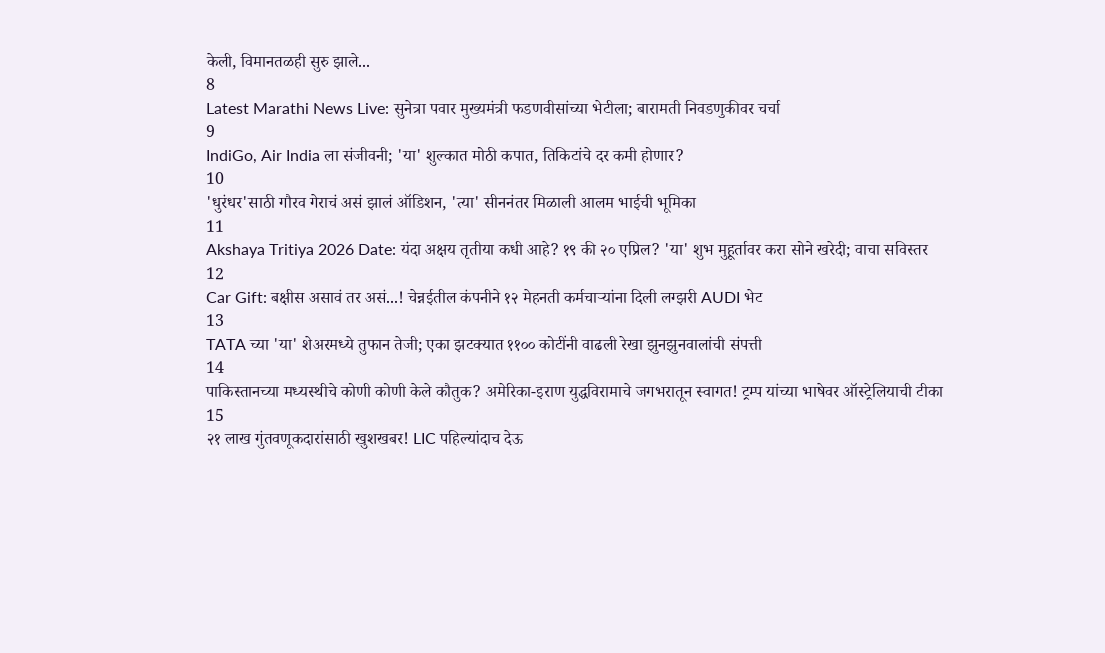केली, विमानतळही सुरु झाले...
8
Latest Marathi News Live: सुनेत्रा पवार मुख्यमंत्री फडणवीसांच्या भेटीला; बारामती निवडणुकीवर चर्चा
9
IndiGo, Air India ला संजीवनी; 'या' शुल्कात मोठी कपात, तिकिटांचे दर कमी होणार?
10
'धुरंधर'साठी गौरव गेराचं असं झालं ऑडिशन, 'त्या' सीननंतर मिळाली आलम भाईची भूमिका
11
Akshaya Tritiya 2026 Date: यंदा अक्षय तृतीया कधी आहे? १९ की २० एप्रिल? 'या' शुभ मुहूर्तावर करा सोने खरेदी; वाचा सविस्तर
12
Car Gift: बक्षीस असावं तर असं...! चेन्नईतील कंपनीने १२ मेहनती कर्मचाऱ्यांना दिली लग्झरी AUDI भेट
13
TATA च्या 'या' शेअरमध्ये तुफान तेजी; एका झटक्यात ११०० कोटींनी वाढली रेखा झुनझुनवालांची संपत्ती
14
पाकिस्तानच्या मध्यस्थीचे कोणी कोणी केले कौतुक? अमेरिका-इराण युद्धविरामाचे जगभरातून स्वागत! ट्रम्प यांच्या भाषेवर ऑस्ट्रेलियाची टीका
15
२१ लाख गुंतवणूकदारांसाठी खुशखबर! LIC पहिल्यांदाच देऊ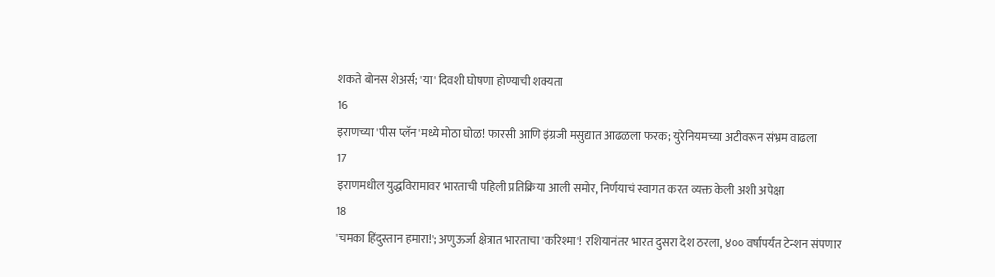शकते बोनस शेअर्स; 'या' दिवशी घोषणा होण्याची शक्यता
16
इराणच्या 'पीस प्लॅन'मध्ये मोठा घोळ! फारसी आणि इंग्रजी मसुद्यात आढळला फरक; युरेनियमच्या अटीवरून संभ्रम वाढला
17
इराणमधील युद्धविरामावर भारताची पहिली प्रतिक्रिया आली समोर, निर्णयाचं स्वागत करत व्यक्त केली अशी अपेक्षा
18
'चमका हिंदुस्तान हमारा!'; अणुऊर्जा क्षेत्रात भारताचा 'करिश्मा'! रशियानंतर भारत दुसरा देश ठरला, ४०० वर्षांपर्यंत टेन्शन संपणार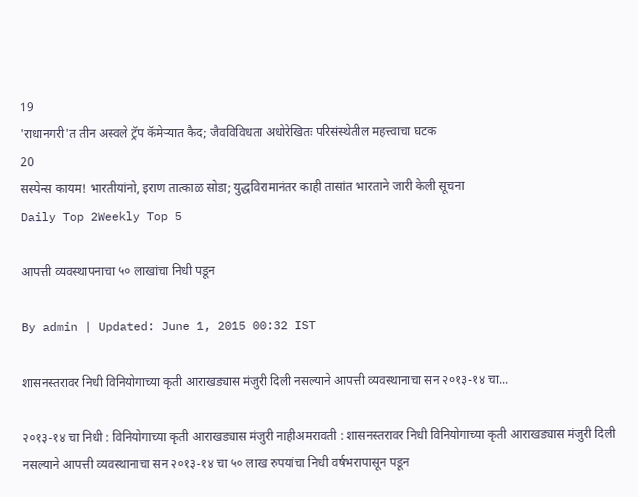19
'राधानगरी'त तीन अस्वले ट्रॅप कॅमेऱ्यात कैद; जैवविविधता अधोरेखितः परिसंस्थेतील महत्त्वाचा घटक
20
सस्पेन्स कायम! भारतीयांनो, इराण तात्काळ सोडा; युद्धविरामानंतर काही तासांत भारताने जारी केली सूचना
Daily Top 2Weekly Top 5

आपत्ती व्यवस्थापनाचा ५० लाखांचा निधी पडून

By admin | Updated: June 1, 2015 00:32 IST

शासनस्तरावर निधी विनियोगाच्या कृती आराखड्यास मंजुरी दिली नसल्याने आपत्ती व्यवस्थानाचा सन २०१३-१४ चा...

२०१३-१४ चा निधी : विनियोगाच्या कृती आराखड्यास मंजुरी नाहीअमरावती : शासनस्तरावर निधी विनियोगाच्या कृती आराखड्यास मंजुरी दिली नसल्याने आपत्ती व्यवस्थानाचा सन २०१३-१४ चा ५० लाख रुपयांचा निधी वर्षभरापासून पडून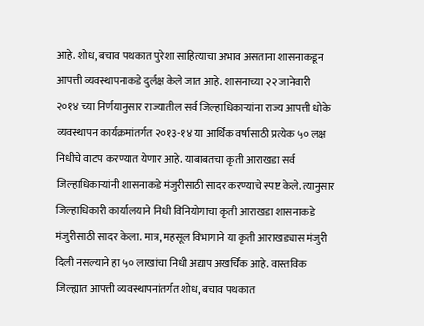आहे. शोध, बचाव पथकात पुरेशा साहित्याचा अभाव असताना शासनाकडून आपत्ती व्यवस्थापनाकडे दुर्लक्ष केले जात आहे. शासनाच्या २२ जानेवारी २०१४ च्या निर्णयानुसार राज्यातील सर्व जिल्हाधिकाऱ्यांना राज्य आपत्ती धोके व्यवस्थापन कार्यक्रमांतर्गत २०१३-१४ या आर्थिक वर्षासाठी प्रत्येक ५० लक्ष निधीचे वाटप करण्यात येणार आहे. याबाबतचा कृती आराखडा सर्व जिल्हाधिकाऱ्यांनी शासनाकडे मंजुरीसाठी सादर करण्याचे स्पष्ट केले. त्यानुसार जिल्हाधिकारी कार्यालयाने निधी विनियोगाचा कृती आराखडा शासनाकडे मंजुरीसाठी सादर केला. मात्र, महसूल विभागाने या कृती आराखड्यास मंजुरी दिली नसल्याने हा ५० लाखांचा निधी अद्याप अखर्चिक आहे. वास्तविक जिल्ह्यात आपत्ती व्यवस्थापनांतर्गत शोध, बचाव पथकात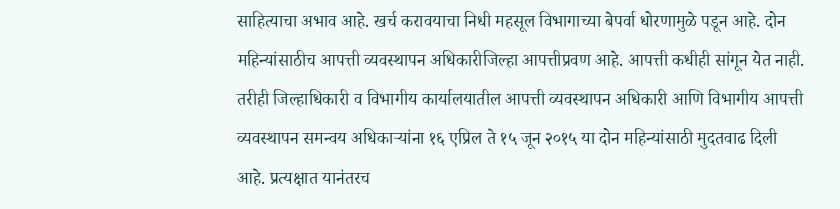साहित्याचा अभाव आहे. खर्च करावयाचा निधी महसूल विभागाच्या बेपर्वा धोरणामुळे पडून आहे. दोन महिन्यांसाठीच आपत्ती व्यवस्थापन अधिकारीजिल्हा आपत्तीप्रवण आहे. आपत्ती कधीही सांगून येत नाही. तरीही जिल्हाधिकारी व विभागीय कार्यालयातील आपत्ती व्यवस्थापन अधिकारी आणि विभागीय आपत्ती व्यवस्थापन समन्वय अधिकाऱ्यांना १६ एप्रिल ते १५ जून २०१५ या दोन महिन्यांसाठी मुदतवाढ दिली आहे. प्रत्यक्षात यानंतरच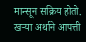मान्सून सक्रिय होतो. खऱ्या अर्थाने आपत्ती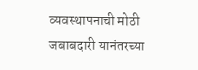व्यवस्थापनाची मोठी जबाबदारी यानंतरच्या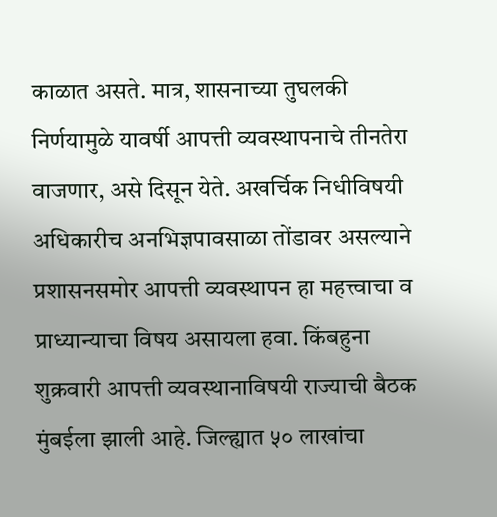काळात असते. मात्र, शासनाच्या तुघलकी निर्णयामुळे यावर्षी आपत्ती व्यवस्थापनाचे तीनतेरा वाजणार, असे दिसून येते. अखर्चिक निधीविषयी अधिकारीच अनभिज्ञपावसाळा तोंडावर असल्याने प्रशासनसमोर आपत्ती व्यवस्थापन हा महत्त्वाचा व प्राध्यान्याचा विषय असायला हवा. किंबहुना शुक्रवारी आपत्ती व्यवस्थानाविषयी राज्याची बैठक मुंबईला झाली आहे. जिल्ह्यात ५० लाखांचा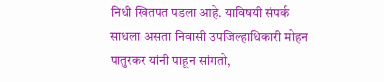निधी खितपत पडला आहे. याविषयी संपर्क साधला असता निवासी उपजिल्हाधिकारी मोहन पातुरकर यांनी पाहून सांगतो,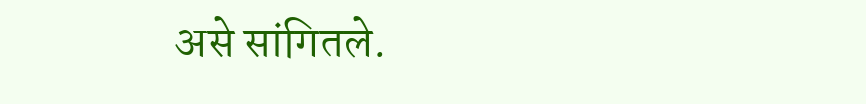असे सांगितले.